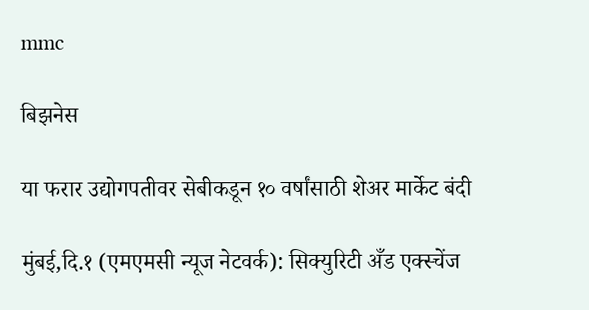mmc

बिझनेस

या फरार उद्योगपतीवर सेबीकडून १० वर्षांसाठी शेअर मार्केट बंदी

मुंबई,दि.१ (एमएमसी न्यूज नेटवर्क): सिक्युरिटी अँड एक्स्चेंज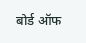बोर्ड ऑफ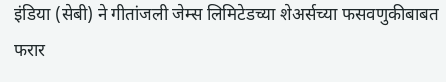इंडिया (सेबी) ने गीतांजली जेम्स लिमिटेडच्या शेअर्सच्या फसवणुकीबाबत  फरार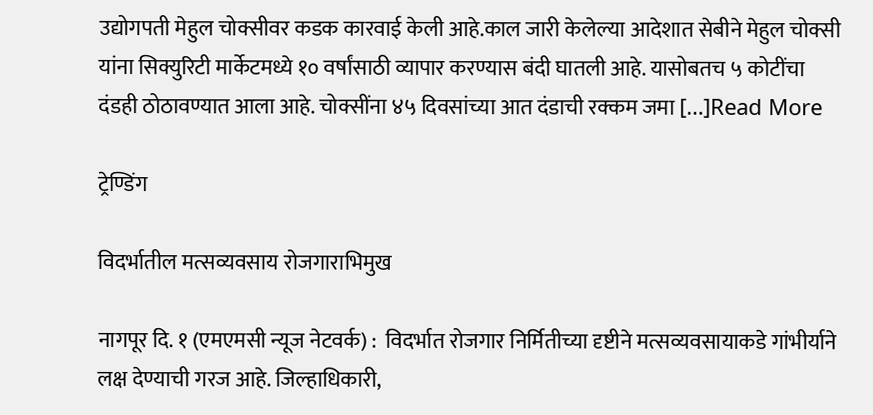उद्योगपती मेहुल चोक्सीवर कडक कारवाई केली आहे.काल जारी केलेल्या आदेशात सेबीने मेहुल चोक्सी यांना सिक्युरिटी मार्केटमध्ये १० वर्षांसाठी व्यापार करण्यास बंदी घातली आहे. यासोबतच ५ कोटींचा दंडही ठोठावण्यात आला आहे. चोक्सींना ४५ दिवसांच्या आत दंडाची रक्कम जमा […]Read More

ट्रेण्डिंग

विदर्भातील मत्सव्यवसाय रोजगाराभिमुख

नागपूर दि. १ (एमएमसी न्यूज नेटवर्क) :  विदर्भात रोजगार निर्मितीच्या दृष्टीने मत्सव्यवसायाकडे गांभीर्याने लक्ष देण्याची गरज आहे. जिल्हाधिकारी,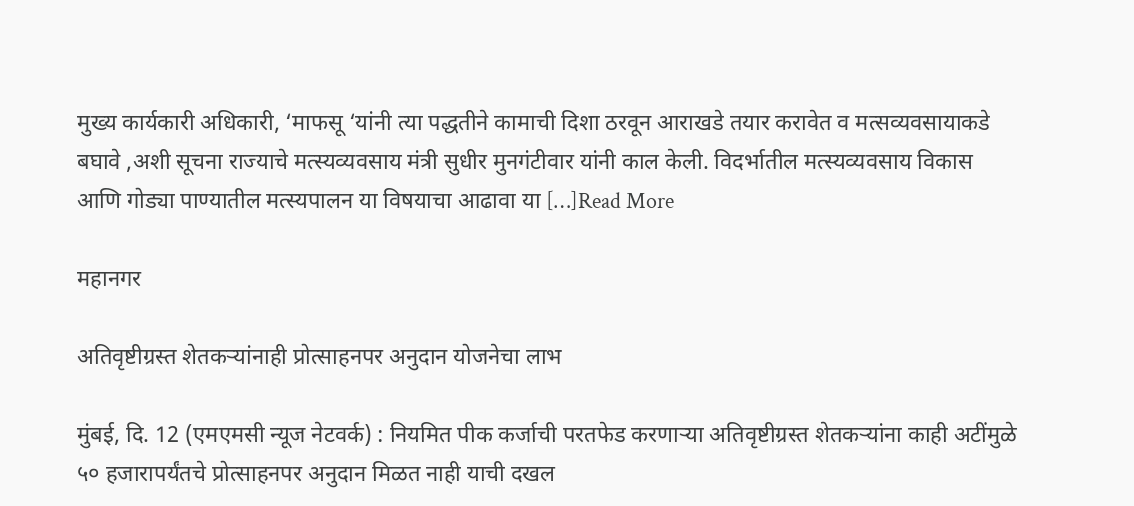मुख्य कार्यकारी अधिकारी, ‘माफसू ‘यांनी त्या पद्धतीने कामाची दिशा ठरवून आराखडे तयार करावेत व मत्सव्यवसायाकडे बघावे ,अशी सूचना राज्याचे मत्स्यव्यवसाय मंत्री सुधीर मुनगंटीवार यांनी काल केली. विदर्भातील मत्स्यव्यवसाय विकास आणि गोड्या पाण्यातील मत्स्यपालन या विषयाचा आढावा या […]Read More

महानगर

अतिवृष्टीग्रस्त शेतकऱ्यांनाही प्रोत्साहनपर अनुदान योजनेचा लाभ

मुंबई, दि. 12 (एमएमसी न्यूज नेटवर्क) : नियमित पीक कर्जाची परतफेड करणाऱ्या अतिवृष्टीग्रस्त शेतकऱ्यांना काही अटींमुळे ५० हजारापर्यंतचे प्रोत्साहनपर अनुदान मिळत नाही याची दखल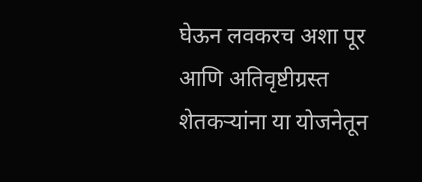घेऊन लवकरच अशा पूर आणि अतिवृष्टीग्रस्त शेतकऱ्यांना या योजनेतून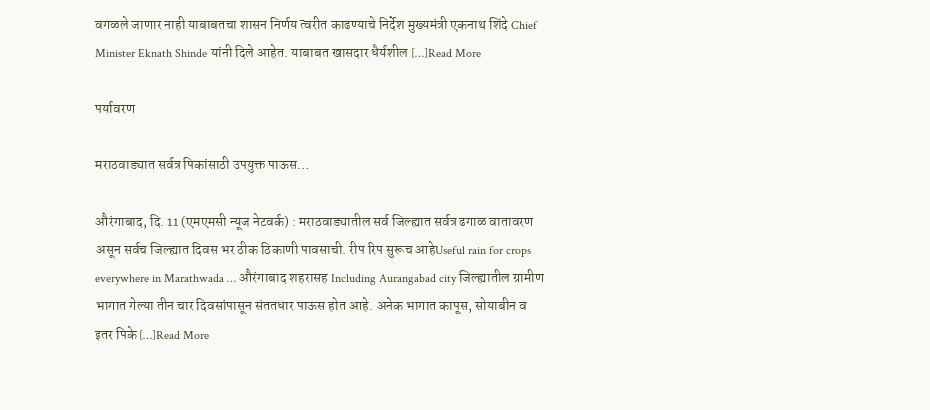वगळले जाणार नाही याबाबतचा शासन निर्णय त्वरीत काढण्याचे निर्देश मुख्यमंत्री एकनाथ शिंदे Chief Minister Eknath Shinde यांनी दिले आहेत. याबाबत खासदार धैर्यशील […]Read More

पर्यावरण

मराठवाड्यात सर्वत्र पिकांसाठी उपयुक्त पाऊस…

औरंगाबाद, दि. 11 (एमएमसी न्यूज नेटवर्क) : मराठवाड्यातील सर्व जिल्ह्यात सर्वत्र ढगाळ वातावरण असून सर्वच जिल्ह्यात दिवस भर ठीक ठिकाणी पावसाची. रीप रिप सुरूच आहेUseful rain for crops everywhere in Marathwada … औरंगाबाद शहरासह Including Aurangabad city जिल्ह्यातील ग्रामीण भागात गेल्या तीन चार दिवसांपासून संततधार पाऊस होत आहे. अनेक भागात कापूस, सोयाबीन व इतर पिके […]Read More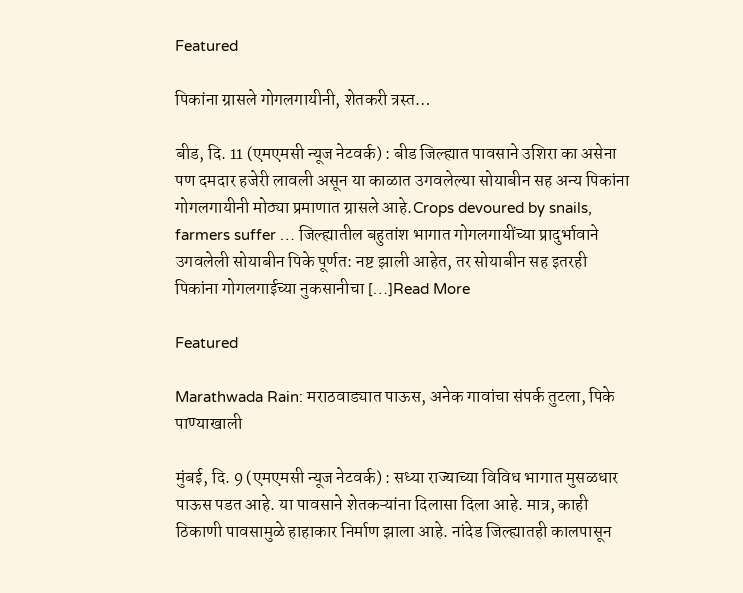Featured

पिकांना ग्रासले गोगलगायीनी, शेतकरी त्रस्त…

बीड, दि. 11 (एमएमसी न्यूज नेटवर्क) : बीड जिल्ह्यात पावसाने उशिरा का असेना पण दमदार हजेरी लावली असून या काळात उगवलेल्या सोयाबीन सह अन्य पिकांना गोगलगायीनी मोठ्या प्रमाणात ग्रासले आहे.Crops devoured by snails, farmers suffer … जिल्ह्यातील बहुतांश भागात गोगलगायींच्या प्रादुर्भावाने उगवलेली सोयाबीन पिके पूर्णत: नष्ट झाली आहेत, तर सोयाबीन सह इतरही पिकांना गोगलगाईच्या नुकसानीचा […]Read More

Featured

Marathwada Rain: मराठवाड्यात पाऊस, अनेक गावांचा संपर्क तुटला, पिके पाण्याखाली

मुंबई, दि. 9 (एमएमसी न्यूज नेटवर्क) : सध्या राज्याच्या विविध भागात मुसळधार पाऊस पडत आहे. या पावसाने शेतकऱ्यांना दिलासा दिला आहे. मात्र, काही ठिकाणी पावसामुळे हाहाकार निर्माण झाला आहे. नांदेड जिल्ह्यातही कालपासून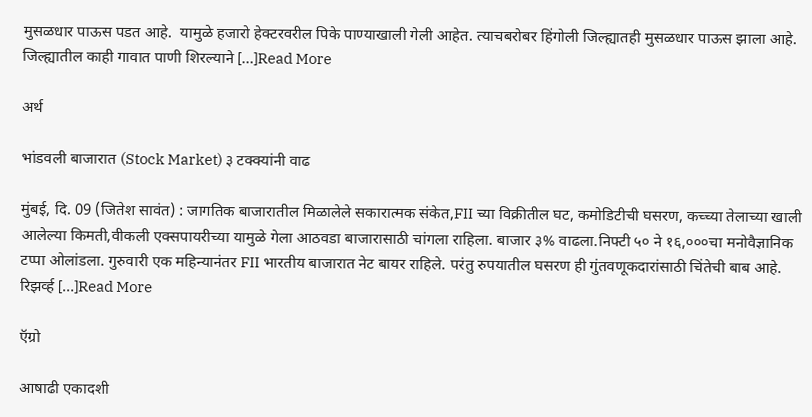मुसळधार पाऊस पडत आहे.  यामुळे हजारो हेक्टरवरील पिके पाण्याखाली गेली आहेत. त्याचबरोबर हिंगोली जिल्ह्यातही मुसळधार पाऊस झाला आहे. जिल्ह्यातील काही गावात पाणी शिरल्याने […]Read More

अर्थ

भांडवली बाजारात (Stock Market) ३ टक्क्यांनी वाढ

मुंबई, दि. 09 (जितेश सावंत) : जागतिक बाजारातील मिळालेले सकारात्मक संकेत,FII च्या विक्रीतील घट, कमोडिटीची घसरण, कच्च्या तेलाच्या खाली आलेल्या किमती,वीकली एक्सपायरीच्या यामुळे गेला आठवडा बाजारासाठी चांगला राहिला. बाजार ३% वाढला.निफ्टी ५० ने १६,०००चा मनोवैज्ञानिक टप्पा ओलांडला. गुरुवारी एक महिन्यानंतर FII भारतीय बाजारात नेट बायर राहिले. परंतु रुपयातील घसरण ही गुंतवणूकदारांसाठी चिंतेची बाब आहे. रिझर्व्ह […]Read More

ऍग्रो

आषाढी एकादशी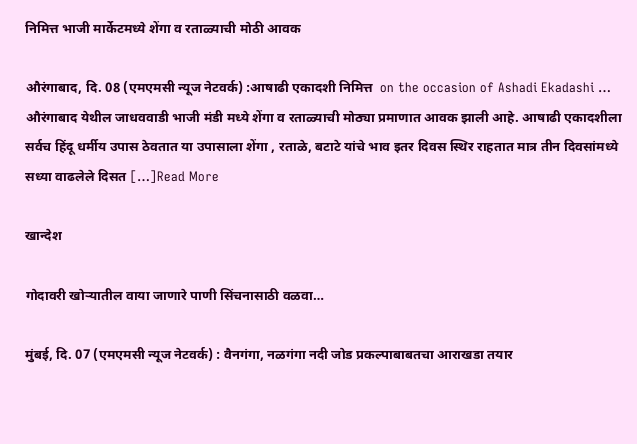निमित्त भाजी मार्केटमध्ये शेंगा व रताळ्याची मोठी आवक

औरंगाबाद, दि. 08 (एमएमसी न्यूज नेटवर्क) :आषाढी एकादशी निमित्त  on the occasion of Ashadi Ekadashi … औरंगाबाद येथील जाधववाडी भाजी मंडी मध्ये शेंगा व रताळ्याची मोठ्या प्रमाणात आवक झाली आहे. आषाढी एकादशीला सर्वच हिंदू धर्मीय उपास ठेवतात या उपासाला शेंगा , रताळे, बटाटे यांचे भाव इतर दिवस स्थिर राहतात मात्र तीन दिवसांमध्ये सध्या वाढलेले दिसत […]Read More

खान्देश

गोदावरी खोऱ्यातील वाया जाणारे पाणी सिंचनासाठी वळवा…

मुंबई, दि. 07 (एमएमसी न्यूज नेटवर्क) : वैनगंगा, नळगंगा नदी जोड प्रकल्पाबाबतचा आराखडा तयार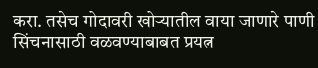करा. तसेच गोदावरी खोऱ्यातील वाया जाणारे पाणी सिंचनासाठी वळवण्याबाबत प्रयत्न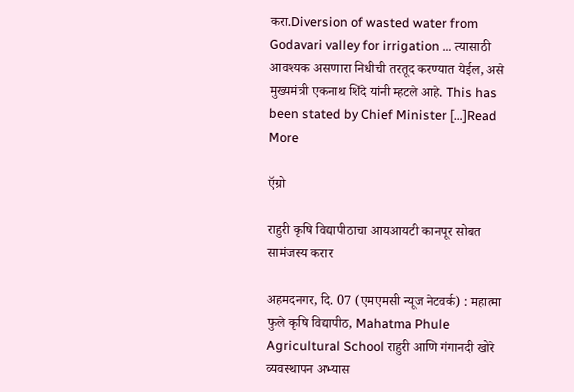करा.Diversion of wasted water from Godavari valley for irrigation … त्यासाठी आवश्यक असणारा निधीची तरतूद करण्यात येईल, असे मुख्यमंत्री एकनाथ शिंदे यांनी म्हटले आहे. This has been stated by Chief Minister […]Read More

ऍग्रो

राहुरी कृषि विद्यापीठाचा आयआयटी कानपूर सोबत सामंजस्य करार

अहमदनगर, दि. 07 (एमएमसी न्यूज नेटवर्क) : महात्मा फुले कृषि विद्यापीठ, Mahatma Phule Agricultural School राहुरी आणि गंगानदी खोरे व्यवस्थापन अभ्यास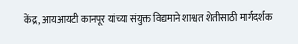केंद्र, आयआयटी कानपूर यांच्या संयुक्त विद्यमाने शाश्वत शेतीसाठी मार्गदर्शक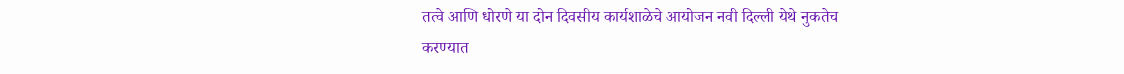तत्वे आणि धोरणे या दोन दिवसीय कार्यशाळेचे आयोजन नवी दिल्ली येथे नुकतेच करण्यात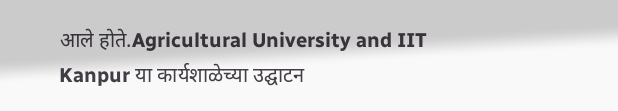आले होते.Agricultural University and IIT Kanpur या कार्यशाळेच्या उद्घाटन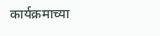कार्यक्रमाच्या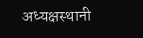अध्यक्षस्थानी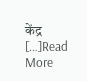केंद्र […]Read More